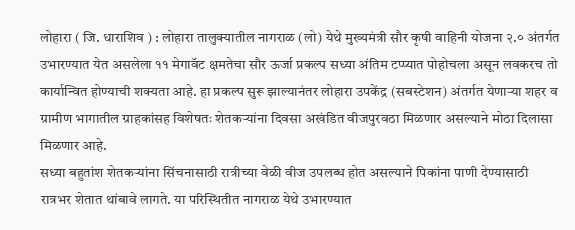लोहारा ( जि. धाराशिव ) : लोहारा तालुक्यातील नागराळ (लो) येथे मुख्यमंत्री सौर कृषी वाहिनी योजना २.० अंतर्गत उभारण्यात येत असलेला ११ मेगावॅट क्षमतेचा सौर ऊर्जा प्रकल्प सध्या अंतिम टप्प्यात पोहोचला असून लवकरच तो कार्यान्वित होण्याची शक्यता आहे. हा प्रकल्प सुरू झाल्यानंतर लोहारा उपकेंद्र (सबस्टेशन) अंतर्गत येणाऱ्या शहर व ग्रामीण भागातील ग्राहकांसह विशेषतः शेतकऱ्यांना दिवसा अखंडित वीजपुरवठा मिळणार असल्याने मोठा दिलासा मिळणार आहे.
सध्या बहुतांश शेतकऱ्यांना सिंचनासाठी रात्रीच्या वेळी वीज उपलब्ध होत असल्याने पिकांना पाणी देण्यासाठी रात्रभर शेतात थांबावे लागते. या परिस्थितीत नागराळ येथे उभारण्यात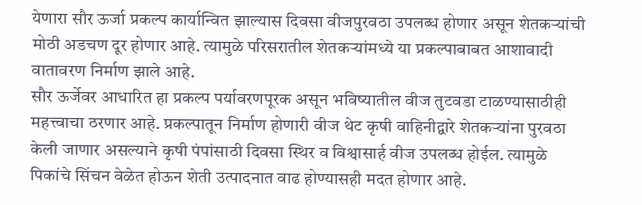येणारा सौर ऊर्जा प्रकल्प कार्यान्वित झाल्यास दिवसा वीजपुरवठा उपलब्ध होणार असून शेतकऱ्यांची मोठी अडचण दूर होणार आहे. त्यामुळे परिसरातील शेतकऱ्यांमध्ये या प्रकल्पाबाबत आशावादी वातावरण निर्माण झाले आहे.
सौर ऊर्जेवर आधारित हा प्रकल्प पर्यावरणपूरक असून भविष्यातील वीज तुटवडा टाळण्यासाठीही महत्त्वाचा ठरणार आहे. प्रकल्पातून निर्माण होणारी वीज थेट कृषी वाहिनीद्वारे शेतकऱ्यांना पुरवठा केली जाणार असल्याने कृषी पंपांसाठी दिवसा स्थिर व विश्वासार्ह वीज उपलब्ध होईल. त्यामुळे पिकांचे सिंचन वेळेत होऊन शेती उत्पादनात वाढ होण्यासही मदत होणार आहे.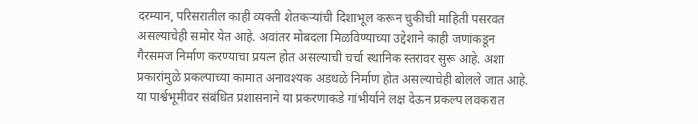दरम्यान, परिसरातील काही व्यक्ती शेतकऱ्यांची दिशाभूल करून चुकीची माहिती पसरवत असल्याचेही समोर येत आहे. अवांतर मोबदला मिळविण्याच्या उद्देशाने काही जणांकडून गैरसमज निर्माण करण्याचा प्रयत्न होत असल्याची चर्चा स्थानिक स्तरावर सुरू आहे. अशा प्रकारांमुळे प्रकल्पाच्या कामात अनावश्यक अडथळे निर्माण होत असल्याचेही बोलले जात आहे.
या पार्श्वभूमीवर संबंधित प्रशासनाने या प्रकरणाकडे गांभीर्याने लक्ष देऊन प्रकल्प लवकरात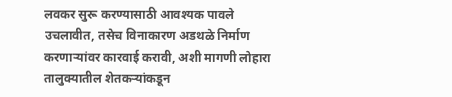लवकर सुरू करण्यासाठी आवश्यक पावले उचलावीत, तसेच विनाकारण अडथळे निर्माण करणाऱ्यांवर कारवाई करावी, अशी मागणी लोहारा तालुक्यातील शेतकऱ्यांकडून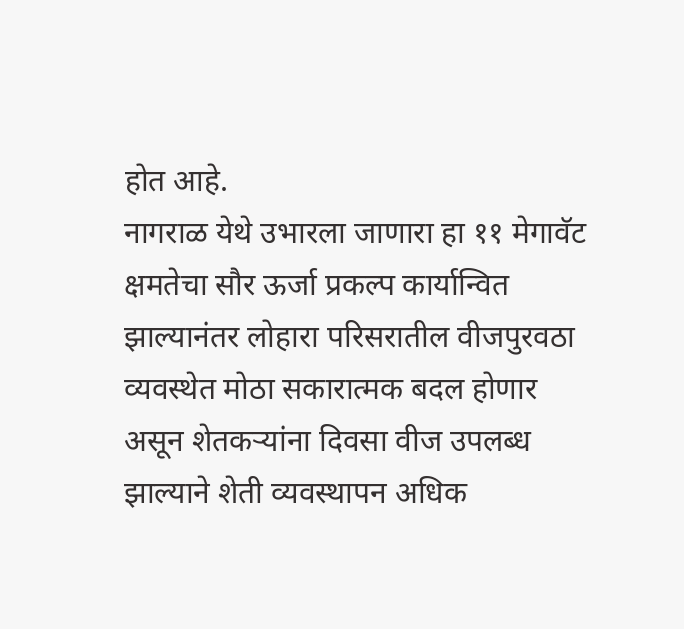होत आहे.
नागराळ येथे उभारला जाणारा हा ११ मेगावॅट क्षमतेचा सौर ऊर्जा प्रकल्प कार्यान्वित झाल्यानंतर लोहारा परिसरातील वीजपुरवठा व्यवस्थेत मोठा सकारात्मक बदल होणार असून शेतकऱ्यांना दिवसा वीज उपलब्ध झाल्याने शेती व्यवस्थापन अधिक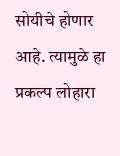सोयीचे होणार आहे. त्यामुळे हा प्रकल्प लोहारा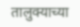तालुक्याच्या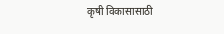कृषी विकासासाठी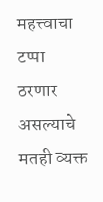महत्त्वाचा टप्पा ठरणार असल्याचे मतही व्यक्त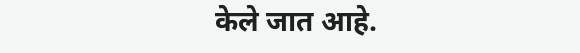केले जात आहे.